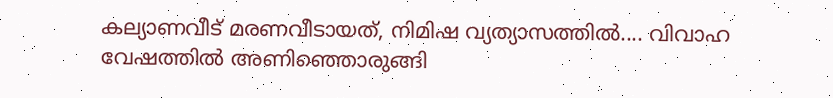കല്യാണവീട് മരണവീടായത്, നിമിഷ വ്യത്യാസത്തിൽ.... വിവാഹ വേഷത്തിൽ അണിഞ്ഞൊരുങ്ങി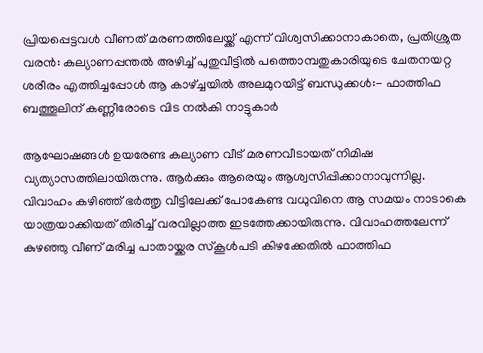പ്രിയപ്പെട്ടവൾ വീണത് മരണത്തിലേയ്ക്ക് എന്ന് വിശ്വസിക്കാനാകാതെ, പ്രതിശ്രുത വരൻ: കല്യാണപ്പന്തൽ അഴിച്ച് പുതുവീട്ടിൽ പത്തൊമ്പതുകാരിയുടെ ചേതനയറ്റ ശരീരം എത്തിച്ചപ്പോൾ ആ കാഴ്ച്ചയിൽ അലമുറയിട്ട് ബന്ധുക്കൾ:- ഫാത്തിഫ ബത്തൂലിന് കണ്ണീരോടെ വിട നൽകി നാട്ടുകാർ

ആഘോഷങ്ങൾ ഉയരേണ്ട കല്യാണ വീട് മരണവീടായത് നിമിഷ വ്യത്യാസത്തിലായിരുന്നു. ആർക്കും ആരെയും ആശ്വസിപ്പിക്കാനാവുന്നില്ല. വിവാഹം കഴിഞ്ഞ് ഭർത്തൃ വീട്ടിലേക്ക് പോകേണ്ട വധുവിനെ ആ സമയം നാടാകെ യാത്രയാക്കിയത് തിരിച്ച് വരവില്ലാത്ത ഇടത്തേക്കായിരുന്നു. വിവാഹത്തലേന്ന് കുഴഞ്ഞു വീണ് മരിച്ച പാതായ്ക്കര സ്കൂൾപടി കിഴക്കേതിൽ ഫാത്തിഫ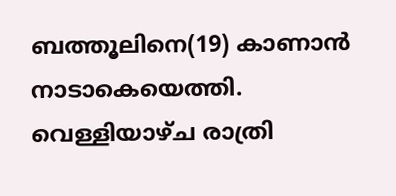ബത്തൂലിനെ(19) കാണാൻ നാടാകെയെത്തി.
വെള്ളിയാഴ്ച രാത്രി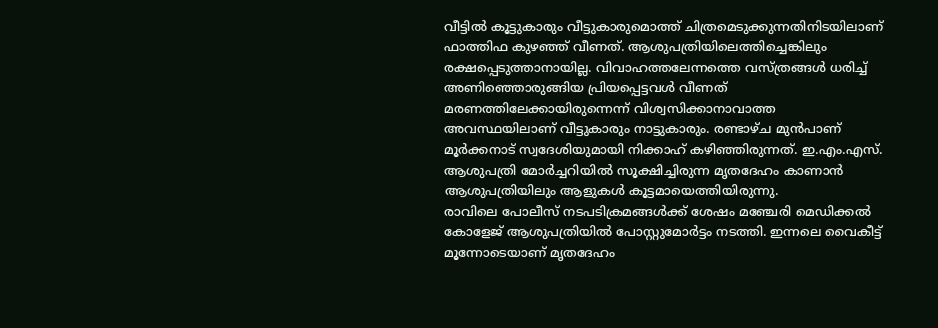വീട്ടിൽ കൂട്ടുകാരും വീട്ടുകാരുമൊത്ത് ചിത്രമെടുക്കുന്നതിനിടയിലാണ് ഫാത്തിഫ കുഴഞ്ഞ് വീണത്. ആശുപത്രിയിലെത്തിച്ചെങ്കിലും രക്ഷപ്പെടുത്താനായില്ല. വിവാഹത്തലേന്നത്തെ വസ്ത്രങ്ങൾ ധരിച്ച് അണിഞ്ഞൊരുങ്ങിയ പ്രിയപ്പെട്ടവൾ വീണത് മരണത്തിലേക്കായിരുന്നെന്ന് വിശ്വസിക്കാനാവാത്ത അവസ്ഥയിലാണ് വീട്ടുകാരും നാട്ടുകാരും. രണ്ടാഴ്ച മുൻപാണ് മൂർക്കനാട് സ്വദേശിയുമായി നിക്കാഹ് കഴിഞ്ഞിരുന്നത്. ഇ.എം.എസ്. ആശുപത്രി മോർച്ചറിയിൽ സൂക്ഷിച്ചിരുന്ന മൃതദേഹം കാണാൻ ആശുപത്രിയിലും ആളുകൾ കൂട്ടമായെത്തിയിരുന്നു.
രാവിലെ പോലീസ് നടപടിക്രമങ്ങൾക്ക് ശേഷം മഞ്ചേരി മെഡിക്കൽ കോളേജ് ആശുപത്രിയിൽ പോസ്റ്റുമോർട്ടം നടത്തി. ഇന്നലെ വൈകീട്ട് മൂന്നോടെയാണ് മൃതദേഹം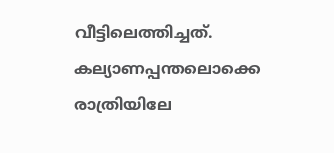വീട്ടിലെത്തിച്ചത്. കല്യാണപ്പന്തലൊക്കെ രാത്രിയിലേ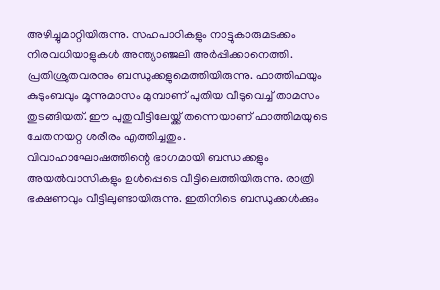അഴിച്ചുമാറ്റിയിരുന്നു. സഹപാഠികളും നാട്ടുകാരുമടക്കം നിരവധിയാളുകൾ അന്ത്യാഞ്ജലി അർപ്പിക്കാനെത്തി. പ്രതിശ്രുതവരനും ബന്ധുക്കളുമെത്തിയിരുന്നു. ഫാത്തിഫയും കുടുംബവും മൂന്നുമാസം മുമ്പാണ് പുതിയ വീടുവെച്ച് താമസം തുടങ്ങിയത്. ഈ പുതുവീട്ടിലേയ്ക്ക് തന്നെയാണ് ഫാത്തിമയുടെ ചേതനയറ്റ ശരീരം എത്തിച്ചതും.
വിവാഹാഘോഷത്തിന്റെ ഭാഗമായി ബന്ധക്കളും അയൽവാസികളും ഉൾപ്പെടെ വീട്ടിലെത്തിയിരുന്നു. രാത്രി ഭക്ഷണവും വീട്ടിലുണ്ടായിരുന്നു. ഇതിനിടെ ബന്ധുക്കൾക്കും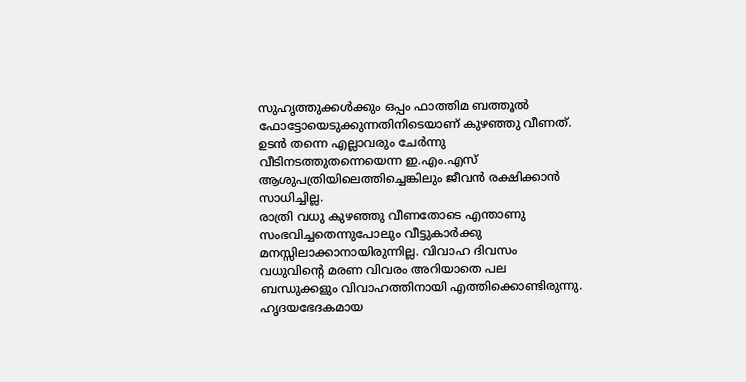സുഹൃത്തുക്കൾക്കും ഒപ്പം ഫാത്തിമ ബത്തൂൽ ഫോട്ടോയെടുക്കുന്നതിനിടെയാണ് കുഴഞ്ഞു വീണത്. ഉടൻ തന്നെ എല്ലാവരും ചേർന്നു വീടിനടത്തുതന്നെയെന്ന ഇ.എം.എസ് ആശുപത്രിയിലെത്തിച്ചെങ്കിലും ജീവൻ രക്ഷിക്കാൻ സാധിച്ചില്ല.
രാത്രി വധു കുഴഞ്ഞു വീണതോടെ എന്താണു സംഭവിച്ചതെന്നുപോലും വീട്ടുകാർക്കു മനസ്സിലാക്കാനായിരുന്നില്ല. വിവാഹ ദിവസം വധുവിന്റെ മരണ വിവരം അറിയാതെ പല ബന്ധുക്കളും വിവാഹത്തിനായി എത്തിക്കൊണ്ടിരുന്നു. ഹൃദയഭേദകമായ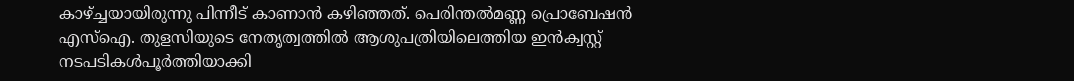കാഴ്ച്ചയായിരുന്നു പിന്നീട് കാണാൻ കഴിഞ്ഞത്. പെരിന്തൽമണ്ണ പ്രൊബേഷൻ എസ്ഐ. തുളസിയുടെ നേതൃത്വത്തിൽ ആശുപത്രിയിലെത്തിയ ഇൻക്വസ്റ്റ് നടപടികൾപൂർത്തിയാക്കി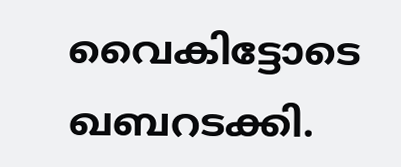വൈകിട്ടോടെ ഖബറടക്കി.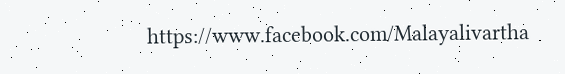https://www.facebook.com/Malayalivartha